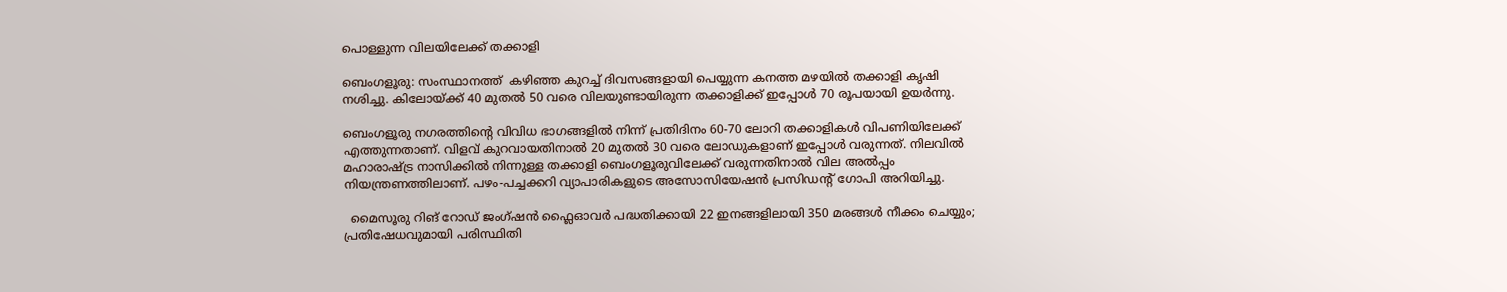പൊള്ളുന്ന വിലയിലേക്ക് തക്കാളി

ബെംഗളൂരു: സംസ്ഥാനത്ത്  കഴിഞ്ഞ കുറച്ച് ദിവസങ്ങളായി പെയ്യുന്ന കനത്ത മഴയിൽ തക്കാളി കൃഷി നശിച്ചു. കിലോയ്ക്ക് 40 മുതൽ 50 വരെ വിലയുണ്ടായിരുന്ന തക്കാളിക്ക് ഇപ്പോൾ 70 രൂപയായി ഉയർന്നു.

ബെംഗളൂരു നഗരത്തിന്റെ വിവിധ ഭാഗങ്ങളിൽ നിന്ന് പ്രതിദിനം 60-70 ലോറി തക്കാളികൾ വിപണിയിലേക്ക് എത്തുന്നതാണ്. വിളവ് കുറവായതിനാൽ 20 മുതൽ 30 വരെ ലോഡുകളാണ് ഇപ്പോൾ വരുന്നത്. നിലവിൽ മഹാരാഷ്ട്ര നാസിക്കിൽ നിന്നുള്ള തക്കാളി ബെംഗളൂരുവിലേക്ക് വരുന്നതിനാൽ വില അൽപ്പം നിയന്ത്രണത്തിലാണ്. പഴം-പച്ചക്കറി വ്യാപാരികളുടെ അസോസിയേഷൻ പ്രസിഡന്റ് ഗോപി അറിയിച്ചു.

  മൈസൂരു റിങ് റോഡ് ജംഗ്ഷൻ ഫ്ലൈഓവർ പദ്ധതിക്കായി 22 ഇനങ്ങളിലായി 350 മരങ്ങൾ നീക്കം ചെയ്യും; പ്രതിഷേധവുമായി പരിസ്ഥിതി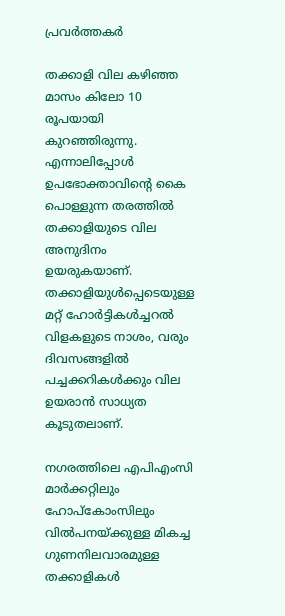പ്രവർത്തകർ

തക്കാളി വില കഴിഞ്ഞ മാസം കിലോ 10 രൂപയായി കുറഞ്ഞിരുന്നു. എന്നാലിപ്പോൾ ഉപഭോക്താവിന്റെ കൈ പൊള്ളുന്ന തരത്തിൽ തക്കാളിയുടെ വില അനുദിനം ഉയരുകയാണ്. തക്കാളിയുൾപ്പെടെയുള്ള മറ്റ് ഹോർട്ടികൾച്ചറൽ വിളകളുടെ നാശം, വരും ദിവസങ്ങളിൽ പച്ചക്കറികൾക്കും വില ഉയരാൻ സാധ്യത കൂടുതലാണ്.

നഗരത്തിലെ എപിഎംസി മാർക്കറ്റിലും ഹോപ്‌കോംസിലും വിൽപനയ്‌ക്കുള്ള മികച്ച ഗുണനിലവാരമുള്ള തക്കാളികൾ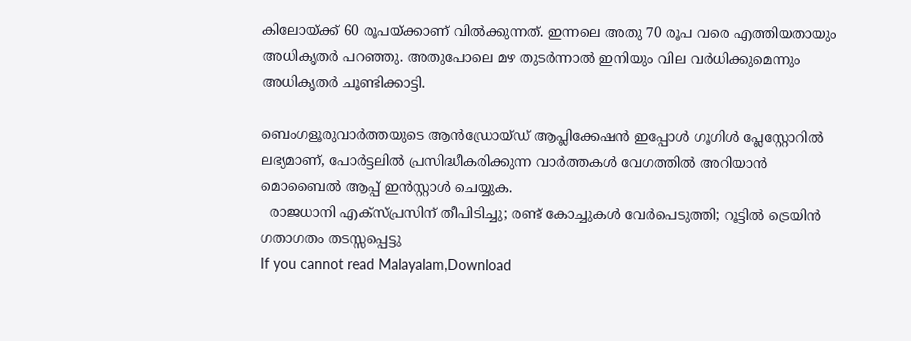കിലോയ്ക്ക് 60 രൂപയ്ക്കാണ് വിൽക്കുന്നത്. ഇന്നലെ അതു 70 രൂപ വരെ എത്തിയതായും അധികൃതർ പറഞ്ഞു. അതുപോലെ മഴ തുടർന്നാൽ ഇനിയും വില വർധിക്കുമെന്നും അധികൃതർ ചൂണ്ടിക്കാട്ടി.

ബെംഗളൂരുവാർത്തയുടെ ആൻഡ്രോയ്ഡ് ആപ്ലിക്കേഷൻ ഇപ്പോൾ ഗൂഗിൾ പ്ലേസ്റ്റോറിൽ ലഭ്യമാണ്, പോർട്ടലിൽ പ്രസിദ്ധീകരിക്കുന്ന വാർത്തകൾ വേഗത്തിൽ അറിയാൻ മൊബൈൽ ആപ്പ് ഇൻസ്റ്റാൾ ചെയ്യുക.
  രാജധാനി എക്സ്പ്രസിന് തീപിടിച്ചു; രണ്ട് കോച്ചുകൾ വേർപെടുത്തി; റൂട്ടിൽ ട്രെയിൻ ഗതാഗതം തടസ്സപ്പെട്ടു
If you cannot read Malayalam,Download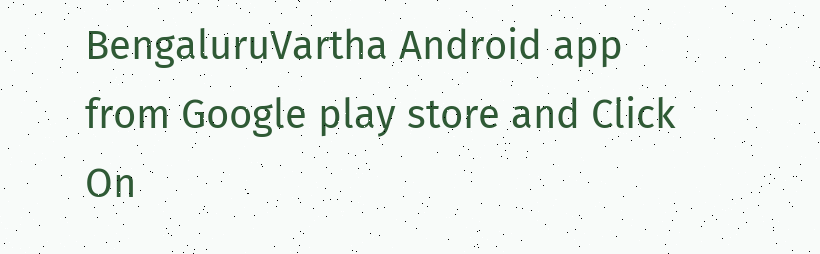BengaluruVartha Android app from Google play store and Click On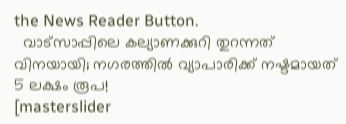the News Reader Button.
  വാട്സാപ്പിലെ കല്യാണക്കുറി തുറന്നത് വിനയായി; നഗരത്തിൽ വ്യാപാരിക്ക് നഷ്ടമായത് 5 ലക്ഷം രൂപ!
[masterslider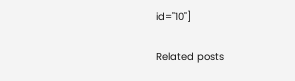id="10"]

Related posts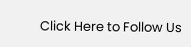Click Here to Follow Us